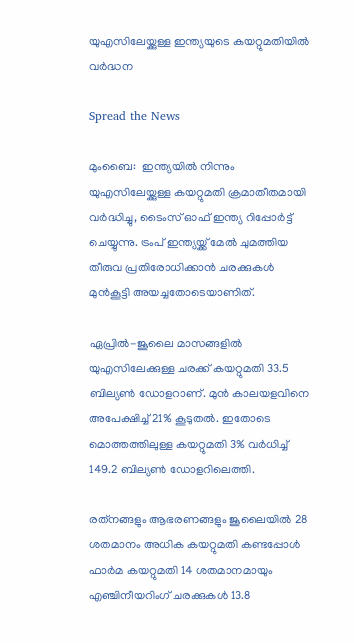യുഎസിലേയ്ക്കുള്ള ഇന്ത്യയുടെ കയറ്റുമതിയില്‍ വര്‍ദ്ധന

Spread the News

മുംബൈ:  ഇന്ത്യയില്‍ നിന്നും യുഎസിലേയ്ക്കുള്ള കയറ്റുമതി ക്രമാതീതമായി വര്‍ദ്ധിച്ചു, ടൈംസ് ഓഫ് ഇന്ത്യ റിപ്പോര്‍ട്ട് ചെയ്യുന്നു. ട്രംപ് ഇന്ത്യയ്ക്ക് മേല്‍ ചുമത്തിയ തീരുവ പ്രതിരോധിക്കാന്‍ ചരക്കുകള്‍ മുന്‍കൂട്ടി അയച്ചതോടെയാണിത്.

ഏപ്രില്‍-ജൂലൈ മാസങ്ങളില്‍ യുഎസിലേക്കുള്ള ചരക്ക് കയറ്റുമതി 33.5 ബില്യണ്‍ ഡോളറാണ്. മുന്‍ കാലയളവിനെ അപേക്ഷിച്ച് 21% കൂടുതല്‍. ഇതോടെ മൊത്തത്തിലുള്ള കയറ്റുമതി 3% വര്‍ധിച്ച് 149.2 ബില്യണ്‍ ഡോളറിലെത്തി.

രത്‌നങ്ങളും ആഭരണങ്ങളും ജൂലൈയില്‍ 28 ശതമാനം അധിക കയറ്റുമതി കണ്ടപ്പോള്‍ ഫാര്‍മ കയറ്റുമതി 14 ശതമാനമായും എഞ്ചിനീയറിംഗ് ചരക്കുകള്‍ 13.8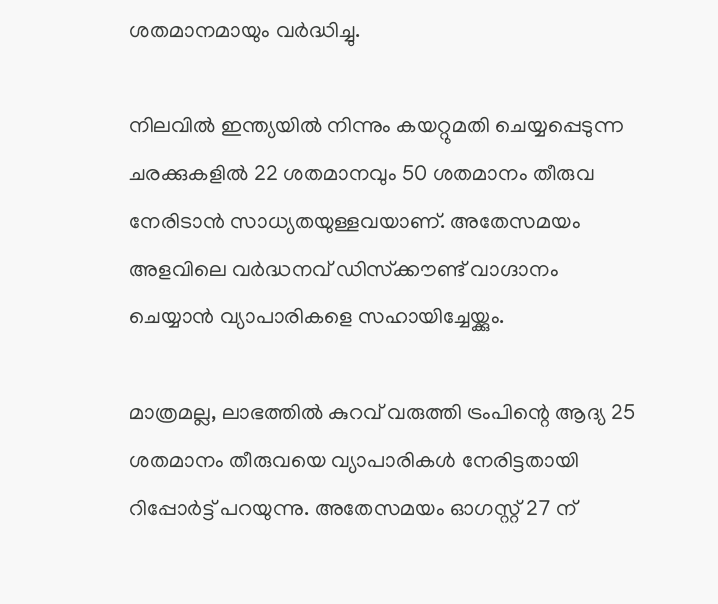ശതമാനമായും വര്‍ദ്ധിച്ചു.

നിലവില്‍ ഇന്ത്യയില്‍ നിന്നും കയറ്റുമതി ചെയ്യപ്പെടുന്ന ചരക്കുകളില്‍ 22 ശതമാനവും 50 ശതമാനം തീരുവ നേരിടാന്‍ സാധ്യതയുള്ളവയാണ്. അതേസമയം അളവിലെ വര്‍ദ്ധനവ് ഡിസ്‌ക്കൗണ്ട്‌ വാഗ്ദാനം ചെയ്യാന്‍ വ്യാപാരികളെ സഹായിച്ചേയ്ക്കും.

മാത്രമല്ല, ലാഭത്തില്‍ കുറവ് വരുത്തി ട്രംപിന്റെ ആദ്യ 25 ശതമാനം തീരുവയെ വ്യാപാരികള്‍ നേരിട്ടതായി റിപ്പോര്‍ട്ട് പറയുന്നു. അതേസമയം ഓഗസ്റ്റ് 27 ന്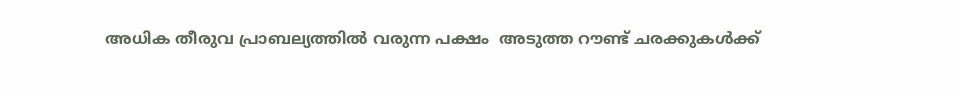അധിക തീരുവ പ്രാബല്യത്തില്‍ വരുന്ന പക്ഷം  അടുത്ത റൗണ്ട് ചരക്കുകള്‍ക്ക്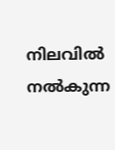നിലവില്‍ നല്‍കുന്ന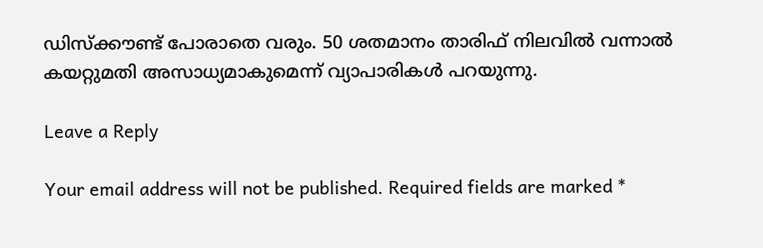ഡിസ്‌ക്കൗണ്ട് പോരാതെ വരും. 50 ശതമാനം താരിഫ് നിലവില്‍ വന്നാല്‍ കയറ്റുമതി അസാധ്യമാകുമെന്ന് വ്യാപാരികള്‍ പറയുന്നു.

Leave a Reply

Your email address will not be published. Required fields are marked *